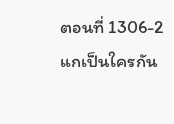ตอนที่ 1306-2 แกเป็นใครกัน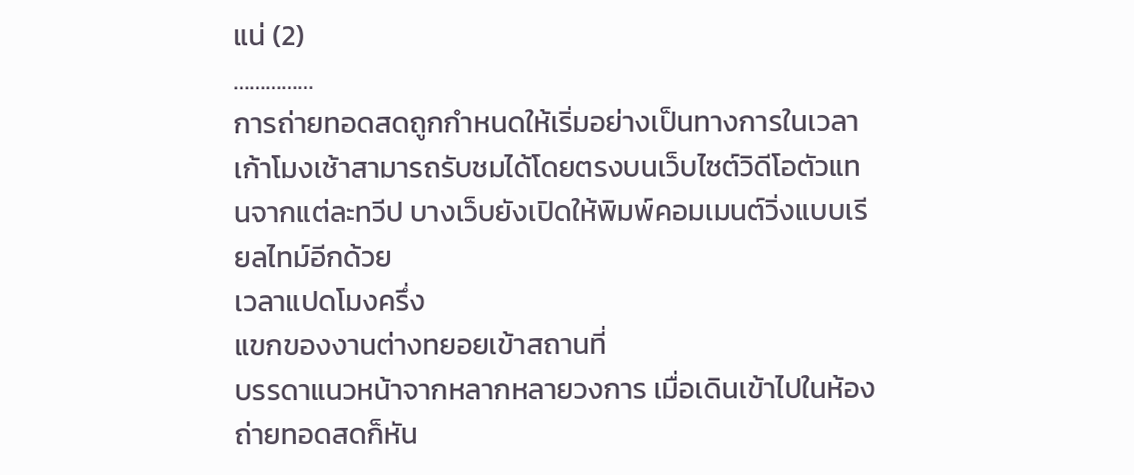แน่ (2)
……………
การถ่ายทอดสดถูกกำหนดให้เริ่มอย่างเป็นทางการในเวลาเก้าโมงเช้าสามารถรับชมได้โดยตรงบนเว็บไซต์วิดีโอตัวแทนจากแต่ละทวีป บางเว็บยังเปิดให้พิมพ์คอมเมนต์วิ่งแบบเรียลไทม์อีกด้วย
เวลาแปดโมงครึ่ง
แขกของงานต่างทยอยเข้าสถานที่
บรรดาแนวหน้าจากหลากหลายวงการ เมื่อเดินเข้าไปในห้องถ่ายทอดสดก็หัน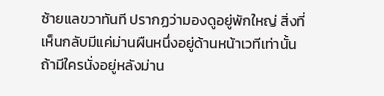ซ้ายแลขวาทันที ปรากฏว่ามองดูอยู่พักใหญ่ สิ่งที่เห็นกลับมีแค่ม่านผืนหนึ่งอยู่ด้านหน้าเวทีเท่านั้น
ถ้ามีใครนั่งอยู่หลังม่าน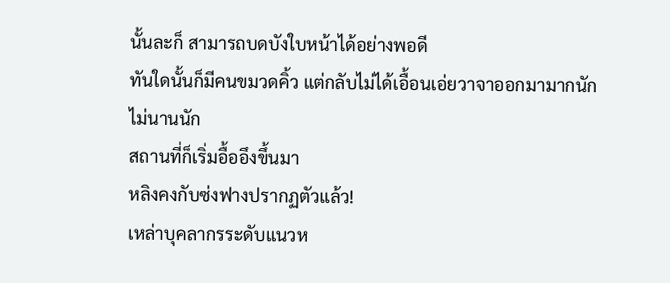นั้นละก็ สามารถบดบังใบหน้าได้อย่างพอดี
ทันใดนั้นก็มีคนขมวดคิ้ว แต่กลับไม่ได้เอื้อนเอ่ยวาจาออกมามากนัก
ไม่นานนัก
สถานที่ก็เริ่มอื้ออึงขึ้นมา
หลิงคงกับซ่งฟางปรากฏตัวแล้ว!
เหล่าบุคลากรระดับแนวห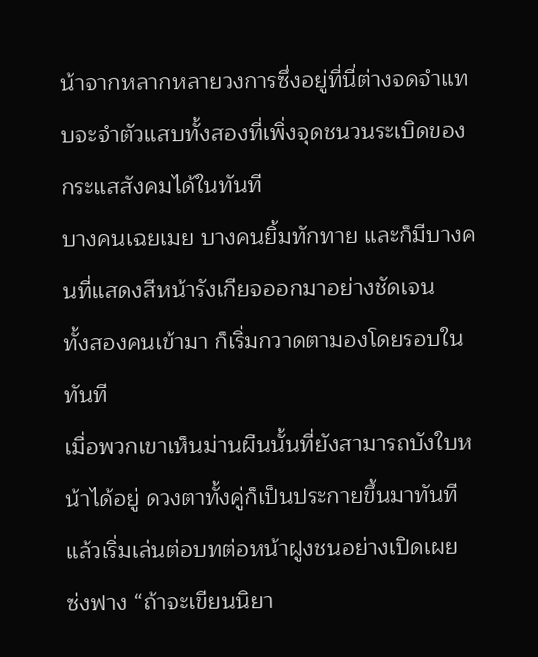น้าจากหลากหลายวงการซึ่งอยู่ที่นี่ต่างจดจำแทบจะจำตัวแสบทั้งสองที่เพิ่งจุดชนวนระเบิดของกระแสสังคมได้ในทันที
บางคนเฉยเมย บางคนยิ้มทักทาย และก็มีบางคนที่แสดงสีหน้ารังเกียจออกมาอย่างชัดเจน
ทั้งสองคนเข้ามา ก็เริ่มกวาดตามองโดยรอบในทันที
เมื่อพวกเขาเห็นม่านผืนนั้นที่ยังสามารถบังใบหน้าได้อยู่ ดวงตาทั้งคู่ก็เป็นประกายขึ้นมาทันที แล้วเริ่มเล่นต่อบทต่อหน้าฝูงชนอย่างเปิดเผย
ซ่งฟาง “ถ้าจะเขียนนิยา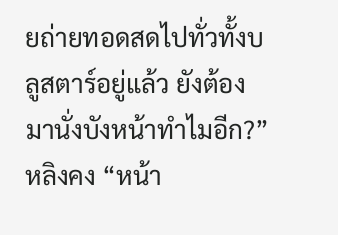ยถ่ายทอดสดไปทั่วทั้งบลูสตาร์อยู่แล้ว ยังต้องมานั่งบังหน้าทำไมอีก?”
หลิงคง “หน้า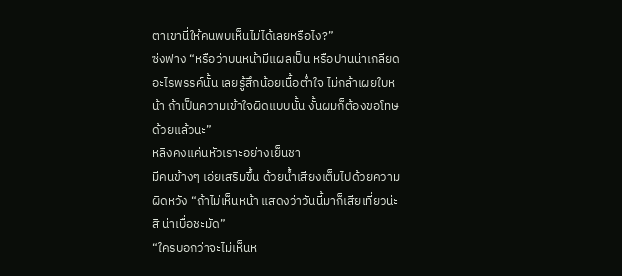ตาเขานี่ให้คนพบเห็นไม่ได้เลยหรือไง?”
ซ่งฟาง “หรือว่าบนหน้ามีแผลเป็น หรือปานน่าเกลียดอะไรพรรค์นั้น เลยรู้สึกน้อยเนื้อต่ำใจ ไม่กล้าเผยใบหน้า ถ้าเป็นความเข้าใจผิดแบบนั้น งั้นผมก็ต้องขอโทษด้วยแล้วนะ”
หลิงคงแค่นหัวเราะอย่างเย็นชา
มีคนข้างๆ เอ่ยเสริมขึ้น ด้วยน้ำเสียงเต็มไปด้วยความผิดหวัง “ถ้าไม่เห็นหน้า แสดงว่าวันนี้มาก็เสียเที่ยวน่ะสิ น่าเบื่อชะมัด”
“ใครบอกว่าจะไม่เห็นห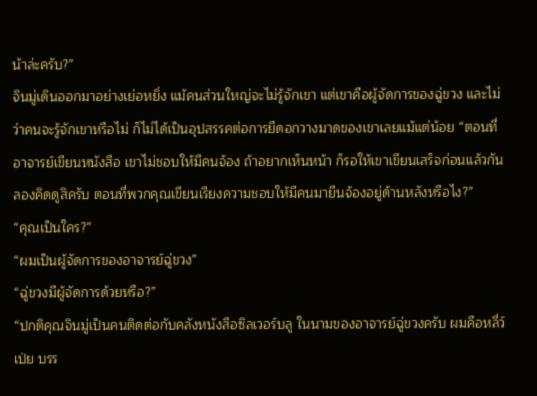น้าล่ะครับ?”
จินมู่เดินออกมาอย่างเย่อหยิ่ง แม้คนส่วนใหญ่จะไม่รู้จักเขา แต่เขาคือผู้จัดการของฉู่ขวง และไม่ว่าคนจะรู้จักเขาหรือไม่ ก็ไม่ได้เป็นอุปสรรคต่อการยืดอกวางมาดของเขาเลยแม้แต่น้อย “ตอนที่อาจารย์เขียนหนังสือ เขาไม่ชอบให้มีคนจ้อง ถ้าอยากเห็นหน้า ก็รอให้เขาเขียนเสร็จก่อนแล้วกัน ลองคิดดูสิครับ ตอนที่พวกคุณเขียนเรียงความชอบให้มีคนมายืนจ้องอยู่ด้านหลังหรือไง?”
“คุณเป็นใคร?”
“ผมเป็นผู้จัดการของอาจารย์ฉู่ขวง”
“ฉู่ขวงมีผู้จัดการด้วยหรือ?”
“ปกติคุณจินมู่เป็นคนติดต่อกับคลังหนังสือซิลเวอร์บลู ในนามของอาจารย์ฉู่ขวงครับ ผมคือหลี่ว์เป่ย บรร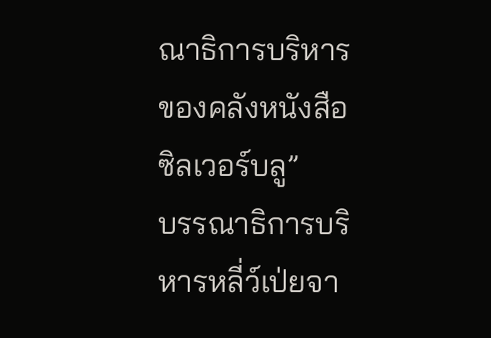ณาธิการบริหารของคลังหนังสือซิลเวอร์บลู”
บรรณาธิการบริหารหลี่ว์เป่ยจา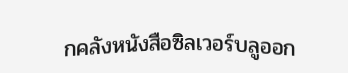กคลังหนังสือซิลเวอร์บลูออก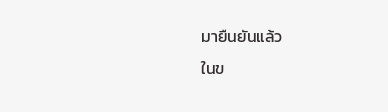มายืนยันแล้ว
ในข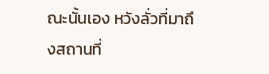ณะนั้นเอง หวังลั่วที่มาถึงสถานที่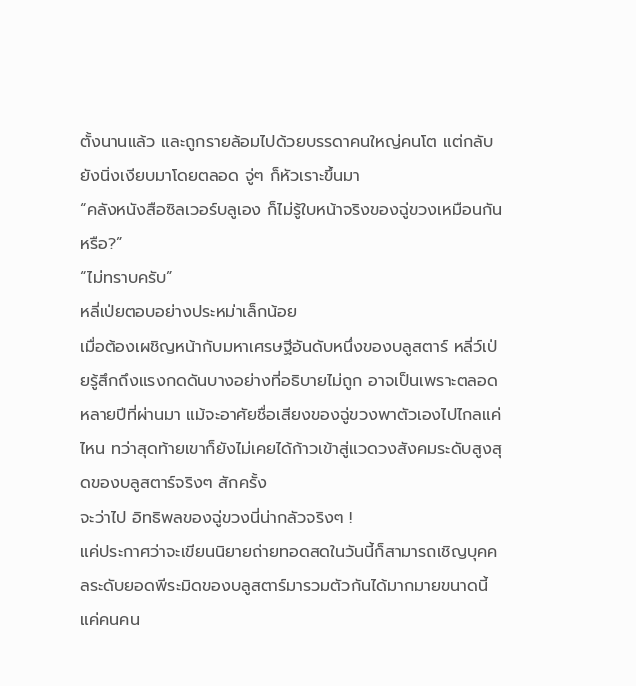ตั้งนานแล้ว และถูกรายล้อมไปด้วยบรรดาคนใหญ่คนโต แต่กลับยังนิ่งเงียบมาโดยตลอด จู่ๆ ก็หัวเราะขึ้นมา
“คลังหนังสือซิลเวอร์บลูเอง ก็ไม่รู้ใบหน้าจริงของฉู่ขวงเหมือนกันหรือ?”
“ไม่ทราบครับ”
หลี่เป่ยตอบอย่างประหม่าเล็กน้อย
เมื่อต้องเผชิญหน้ากับมหาเศรษฐีอันดับหนึ่งของบลูสตาร์ หลี่ว์เป่ยรู้สึกถึงแรงกดดันบางอย่างที่อธิบายไม่ถูก อาจเป็นเพราะตลอดหลายปีที่ผ่านมา แม้จะอาศัยชื่อเสียงของฉู่ขวงพาตัวเองไปไกลแค่ไหน ทว่าสุดท้ายเขาก็ยังไม่เคยได้ก้าวเข้าสู่แวดวงสังคมระดับสูงสุดของบลูสตาร์จริงๆ สักครั้ง
จะว่าไป อิทธิพลของฉู่ขวงนี่น่ากลัวจริงๆ !
แค่ประกาศว่าจะเขียนนิยายถ่ายทอดสดในวันนี้ก็สามารถเชิญบุคคลระดับยอดพีระมิดของบลูสตาร์มารวมตัวกันได้มากมายขนาดนี้ แค่คนคน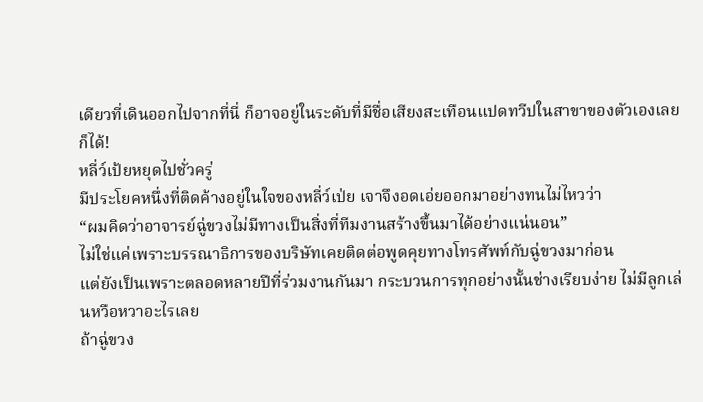เดียวที่เดินออกไปจากที่นี่ ก็อาจอยู่ในระดับที่มีชื่อเสียงสะเทือนแปดทวีปในสาขาของตัวเองเลยก็ได้!
หลี่ว์เป้ยหยุดไปชั่วครู่
มีประโยคหนึ่งที่ติดค้างอยู่ในใจของหลี่ว์เป่ย เจาจึงอดเอ่ยออกมาอย่างทนไม่ไหวว่า
“ผมคิดว่าอาจารย์ฉู่ขวงไม่มีทางเป็นสิ่งที่ทีมงานสร้างขึ้นมาได้อย่างแน่นอน”
ไม่ใช่แค่เพราะบรรณาธิการของบริษัทเคยติดต่อพูดคุยทางโทรศัพท์กับฉู่ขวงมาก่อน
แต่ยังเป็นเพราะตลอดหลายปีที่ร่วมงานกันมา กระบวนการทุกอย่างนั้นช่างเรียบง่าย ไม่มีลูกเล่นหวือหวาอะไรเลย
ถ้าฉู่ขวง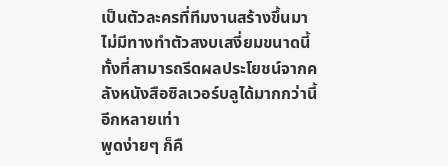เป็นตัวละครที่ทีมงานสร้างขึ้นมา ไม่มีทางทำตัวสงบเสงี่ยมขนาดนี้ทั้งที่สามารถรีดผลประโยชน์จากคลังหนังสือซิลเวอร์บลูได้มากกว่านี้อีกหลายเท่า
พูดง่ายๆ ก็คื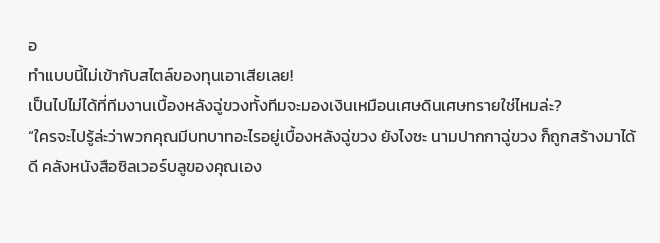อ
ทำแบบนี้ไม่เข้ากับสไตล์ของทุนเอาเสียเลย!
เป็นไปไม่ได้ที่ทีมงานเบื้องหลังฉู่ขวงทั้งทีมจะมองเงินเหมือนเศษดินเศษทรายใช่ไหมล่ะ?
“ใครจะไปรู้ล่ะว่าพวกคุณมีบทบาทอะไรอยู่เบื้องหลังฉู่ขวง ยังไงซะ นามปากกาฉู่ขวง ก็ถูกสร้างมาได้ดี คลังหนังสือซิลเวอร์บลูของคุณเอง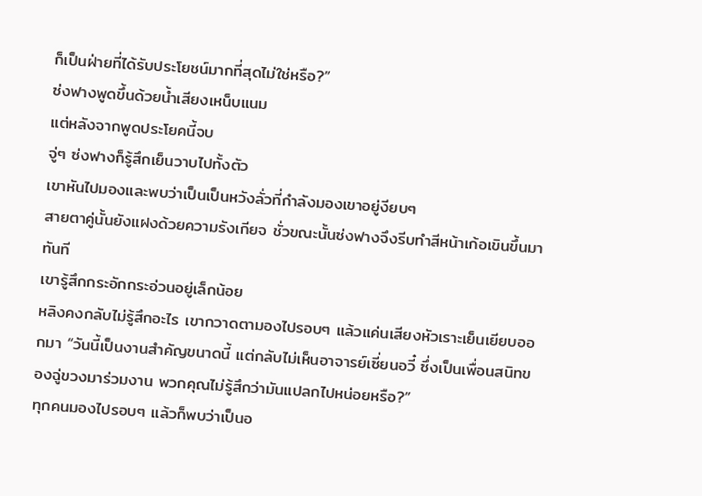ก็เป็นฝ่ายที่ได้รับประโยชน์มากที่สุดไม่ใช่หรือ?”
ซ่งฟางพูดขึ้นด้วยน้ำเสียงเหน็บแนม
แต่หลังจากพูดประโยคนี้จบ
จู่ๆ ซ่งฟางก็รู้สึกเย็นวาบไปทั้งตัว
เขาหันไปมองและพบว่าเป็นเป็นหวังลั่วที่กำลังมองเขาอยู่งียบๆ
สายตาคู่นั้นยังแฝงด้วยความรังเกียจ ชั่วขณะนั้นซ่งฟางจึงรีบทำสีหน้าเก้อเขินขึ้นมาทันที
เขารู้สึกกระอักกระอ่วนอยู่เล็กน้อย
หลิงคงกลับไม่รู้สึกอะไร เขากวาดตามองไปรอบๆ แล้วแค่นเสียงหัวเราะเย็นเยียบออกมา “วันนี้เป็นงานสำคัญขนาดนี้ แต่กลับไม่เห็นอาจารย์เซี่ยนอวี๋ ซึ่งเป็นเพื่อนสนิทของฉู่ขวงมาร่วมงาน พวกคุณไม่รู้สึกว่ามันแปลกไปหน่อยหรือ?”
ทุกคนมองไปรอบๆ แล้วก็พบว่าเป็นอ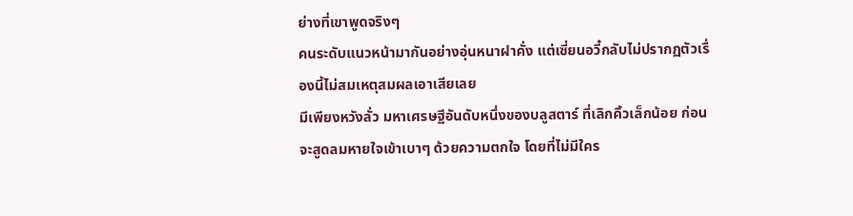ย่างที่เขาพูดจริงๆ
คนระดับแนวหน้ามากันอย่างอุ่นหนาฝาคั่ง แต่เซี่ยนอวี๋กลับไม่ปรากฏตัวเรื่องนี้ไม่สมเหตุสมผลเอาเสียเลย
มีเพียงหวังลั่ว มหาเศรษฐีอันดับหนึ่งของบลูสตาร์ ที่เลิกคิ้วเล็กน้อย ก่อนจะสูดลมหายใจเข้าเบาๆ ด้วยความตกใจ โดยที่ไม่มีใคร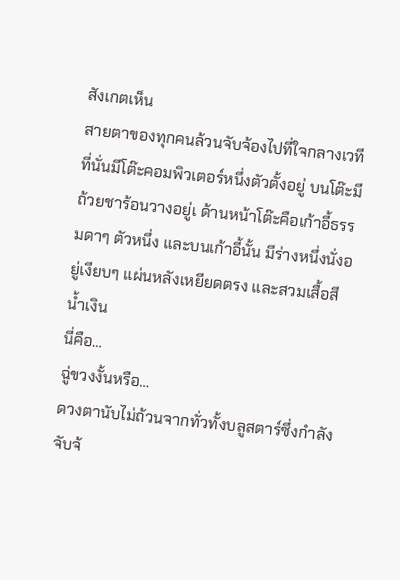สังเกตเห็น
สายตาของทุกคนล้วนจับจ้องไปที่ใจกลางเวที
ที่นั่นมีโต๊ะคอมพิวเตอร์หนึ่งตัวตั้งอยู่ บนโต๊ะมีถ้วยชาร้อนวางอยู่เ ด้านหน้าโต๊ะคือเก้าอี้ธรรมดาๆ ตัวหนึ่ง และบนเก้าอี้นั้น มีร่างหนึ่งนั่งอยู่เงียบๆ แผ่นหลังเหยียดตรง และสวมเสื้อสีน้ำเงิน
นี่คือ…
ฉู่ขวงงั้นหรือ…
ดวงตานับไม่ถ้วนจากทั่วทั้งบลูสตาร์ซึ่งกำลังจับจ้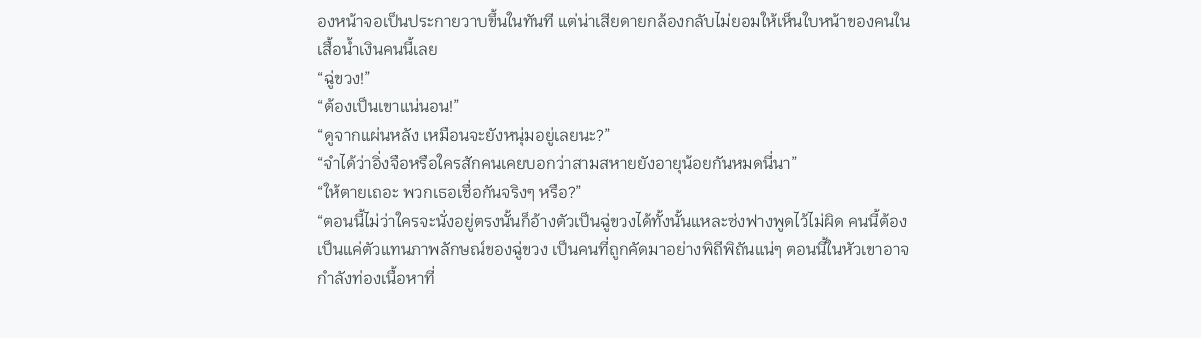องหน้าจอเป็นประกายวาบขึ้นในทันที แต่น่าเสียดายกล้องกลับไม่ยอมให้เห็นใบหน้าของคนในเสื้อน้ำเงินคนนี้เลย
“ฉู่ขวง!”
“ต้องเป็นเขาแน่นอน!”
“ดูจากแผ่นหลัง เหมือนจะยังหนุ่มอยู่เลยนะ?”
“จำได้ว่าอิ่งจือหรือใครสักคนเคยบอกว่าสามสหายยังอายุน้อยกันหมดนี่นา”
“ให้ตายเถอะ พวกเธอเชื่อกันจริงๆ หรือ?”
“ตอนนี้ไม่ว่าใครจะนั่งอยู่ตรงนั้นก็อ้างตัวเป็นฉู่ขวงได้ทั้งนั้นแหละซ่งฟางพูดไว้ไม่ผิด คนนี้ต้องเป็นแค่ตัวแทนภาพลักษณ์ของฉู่ขวง เป็นคนที่ถูกคัดมาอย่างพิถีพิถันแน่ๆ ตอนนี้ในหัวเขาอาจกำลังท่องเนื้อหาที่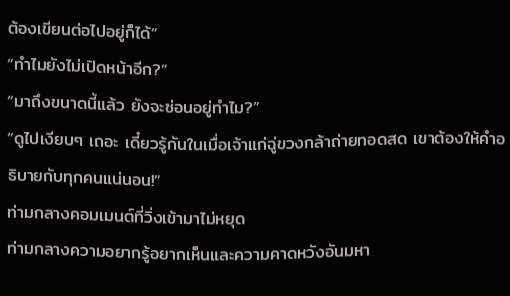ต้องเขียนต่อไปอยู่ก็ได้”
“ทำไมยังไม่เปิดหน้าอีก?”
“มาถึงขนาดนี้แล้ว ยังจะซ่อนอยู่ทำไม?”
“ดูไปเงียบๆ เถอะ เดี๋ยวรู้กันในเมื่อเจ้าแก่ฉู่ขวงกล้าถ่ายทอดสด เขาต้องให้คำอธิบายกับทุกคนแน่นอน!”
ท่ามกลางคอมเมนต์ที่วิ่งเข้ามาไม่หยุด
ท่ามกลางความอยากรู้อยากเห็นและความคาดหวังอันมหา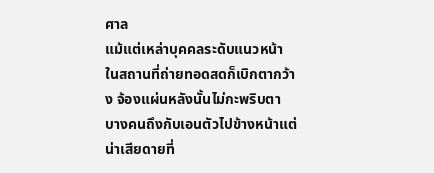ศาล
แม้แต่เหล่าบุคคลระดับแนวหน้าในสถานที่ถ่ายทอดสดก็เบิกตากว้าง จ้องแผ่นหลังนั้นไม่กะพริบตา บางคนถึงกับเอนตัวไปข้างหน้าแต่น่าเสียดายที่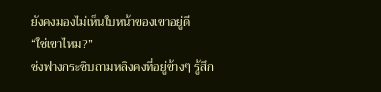ยังคงมองไม่เห็นใบหน้าของเขาอยู่ดี
“ใช่เขาไหม?”
ซ่งฟางกระซิบถามหลิงคงที่อยู่ข้างๆ รู้สึก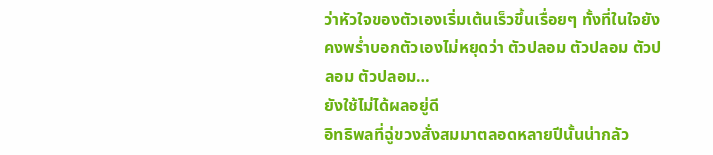ว่าหัวใจของตัวเองเริ่มเต้นเร็วขึ้นเรื่อยๆ ทั้งที่ในใจยังคงพร่ำบอกตัวเองไม่หยุดว่า ตัวปลอม ตัวปลอม ตัวปลอม ตัวปลอม…
ยังใช้ไม่ได้ผลอยู่ดี
อิทธิพลที่ฉู่ขวงสั่งสมมาตลอดหลายปีนั้นน่ากลัว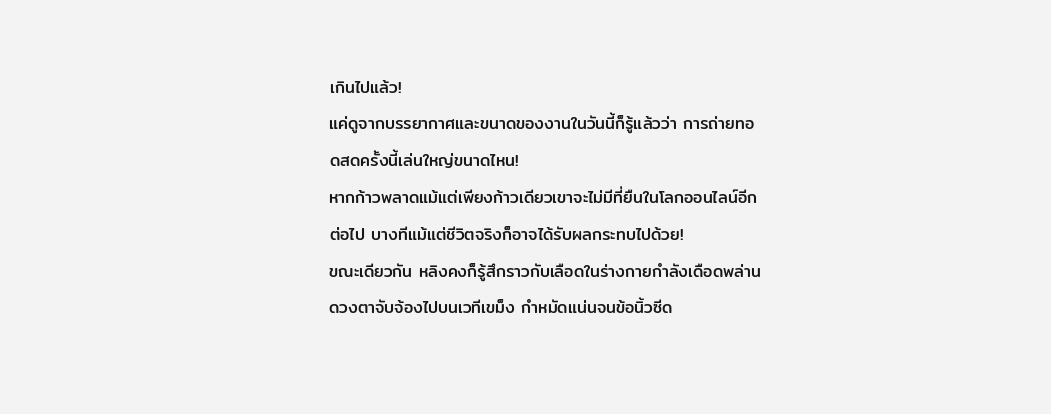เกินไปแล้ว!
แค่ดูจากบรรยากาศและขนาดของงานในวันนี้ก็รู้แล้วว่า การถ่ายทอดสดครั้งนี้เล่นใหญ่ขนาดไหน!
หากก้าวพลาดแม้แต่เพียงก้าวเดียวเขาจะไม่มีที่ยืนในโลกออนไลน์อีกต่อไป บางทีแม้แต่ชีวิตจริงก็อาจได้รับผลกระทบไปด้วย!
ขณะเดียวกัน หลิงคงก็รู้สึกราวกับเลือดในร่างกายกำลังเดือดพล่านดวงตาจับจ้องไปบนเวทีเขม็ง กำหมัดแน่นจนข้อนิ้วซีด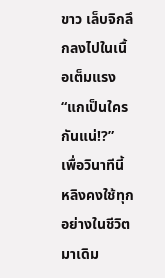ขาว เล็บจิกลึกลงไปในเนื้อเต็มแรง
“แกเป็นใครกันแน่!?”
เพื่อวินาทีนี้ หลิงคงใช้ทุกอย่างในชีวิตมาเดิม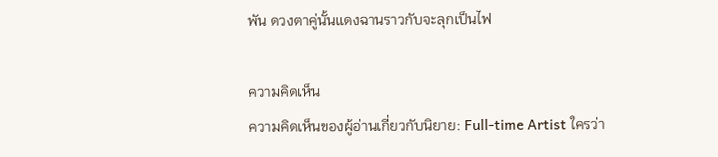พัน ดวงตาคู่นั้นแดงฉานราวกับจะลุกเป็นไฟ

ความคิดเห็น
ความคิดเห็นของผู้อ่านเกี่ยวกับนิยาย: Full-time Artist ใครว่า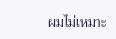ผมไม่เหมาะ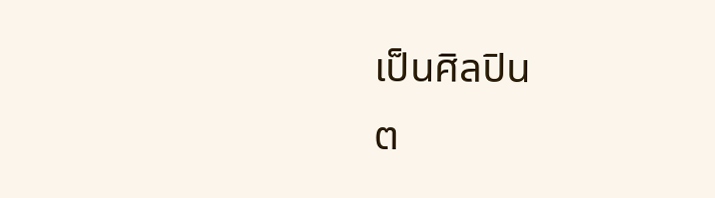เป็นศิลปิน
ต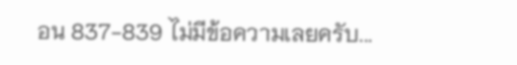อน 837-839 ไม่มีข้อความเลยครับ...